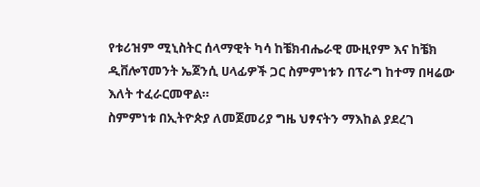የቱሪዝም ሚኒስትር ሰላማዊት ካሳ ከቼክብሔራዊ ሙዚየም እና ከቼክ ዲቨሎፕመንት ኤጀንሲ ሀላፊዎች ጋር ስምምነቱን በፕራግ ከተማ በዛሬው እለት ተፈራርመዋል።
ስምምነቱ በኢትዮጵያ ለመጀመሪያ ግዜ ህፃናትን ማእከል ያደረገ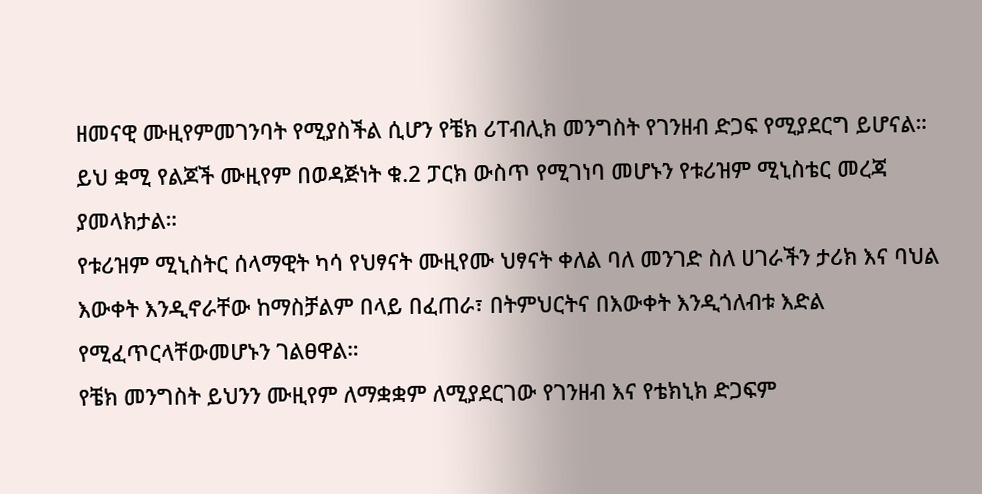ዘመናዊ ሙዚየምመገንባት የሚያስችል ሲሆን የቼክ ሪፐብሊክ መንግስት የገንዘብ ድጋፍ የሚያደርግ ይሆናል።
ይህ ቋሚ የልጆች ሙዚየም በወዳጅነት ቁ.2 ፓርክ ውስጥ የሚገነባ መሆኑን የቱሪዝም ሚኒስቴር መረጃ ያመላክታል።
የቱሪዝም ሚኒስትር ሰላማዊት ካሳ የህፃናት ሙዚየሙ ህፃናት ቀለል ባለ መንገድ ስለ ሀገራችን ታሪክ እና ባህል እውቀት እንዲኖራቸው ከማስቻልም በላይ በፈጠራ፣ በትምህርትና በእውቀት እንዲጎለብቱ እድል የሚፈጥርላቸውመሆኑን ገልፀዋል።
የቼክ መንግስት ይህንን ሙዚየም ለማቋቋም ለሚያደርገው የገንዘብ እና የቴክኒክ ድጋፍም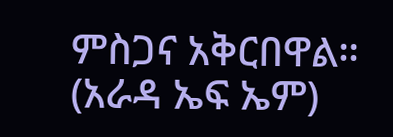ምስጋና አቅርበዋል።
(አራዳ ኤፍ ኤም)